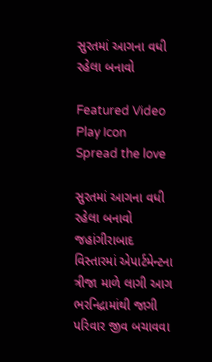સુરતમાં આગના વધી રહેલા બનાવો

Featured Video Play Icon
Spread the love

સુરતમાં આગના વધી રહેલા બનાવો
જહાંગીરાબાદ વિસ્તારમાં એપાર્ટમેન્ટના ત્રીજા માળે લાગી આગ
ભરનિદ્રામાંથી જાગી પરિવાર જીવ બચાવવા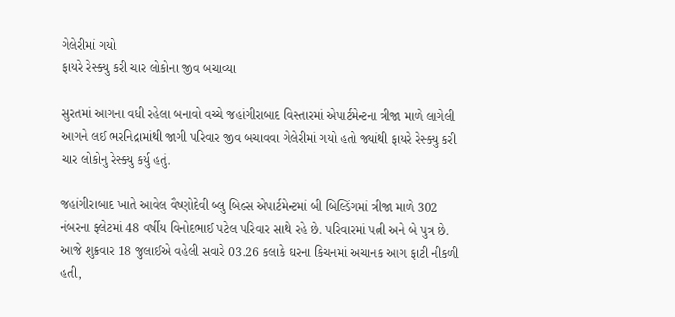ગેલેરીમાં ગયો
ફાયરે રેસ્ક્યુ કરી ચાર લોકોના જીવ બચાવ્યા

સુરતમાં આગના વધી રહેલા બનાવો વચ્ચે જહાંગીરાબાદ વિસ્તારમાં એપાર્ટમેન્ટના ત્રીજા માળે લાગેલી આગને લઈ ભરનિદ્રામાંથી જાગી પરિવાર જીવ બચાવવા ગેલેરીમાં ગયો હતો જ્યાંથી ફાયરે રેસ્ક્યુ કરી ચાર લોકોનુ રેસ્ક્યુ કર્યુ હતું.

જહાંગીરાબાદ ખાતે આવેલ વૈષ્ણોદેવી બ્લુ બિલ્સ એપાર્ટમેન્ટમાં બી બિલ્ડિંગમાં ત્રીજા માળે 302 નંબરના ફ્લેટમાં 48 વર્ષીય વિનોદભાઈ પટેલ પરિવાર સાથે રહે છે. પરિવારમાં પત્ની અને બે પુત્ર છે. આજે શુક્રવાર 18 જુલાઈએ વહેલી સવારે 03.26 કલાકે ઘરના કિચનમાં અચાનક આગ ફાટી નીકળી હતી,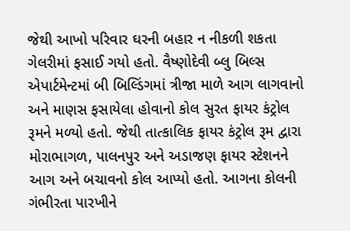જેથી આખો પરિવાર ઘરની બહાર ન નીકળી શકતા ગેલરીમાં ફસાઈ ગયો હતો. વૈષ્ણોદેવી બ્લુ બિલ્સ એપાર્ટમેન્ટમાં બી બિલ્ડિંગમાં ત્રીજા માળે આગ લાગવાનો અને માણસ ફસાયેલા હોવાનો કોલ સુરત ફાયર કંટ્રોલ રૂમને મળ્યો હતો. જેથી તાત્કાલિક ફાયર કંટ્રોલ રૂમ દ્વારા મોરાભાગળ, પાલનપુર અને અડાજણ ફાયર સ્ટેશનને આગ અને બચાવનો કોલ આપ્યો હતો. આગના કોલની ગંભીરતા પારખીને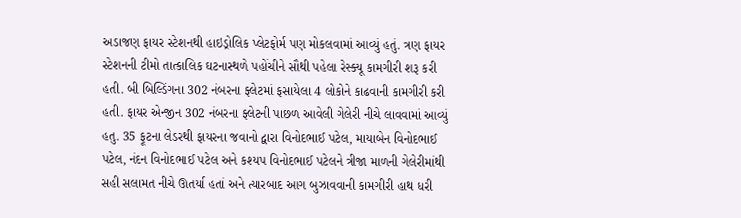અડાજણ ફાયર સ્ટેશનથી હાઇડ્રોલિક પ્લેટફોર્મ પણ મોકલવામાં આવ્યું હતું. ત્રણ ફાયર સ્ટેશનની ટીમો તાત્કાલિક ઘટનાસ્થળે પહોંચીને સૌથી પહેલા રેસ્ક્યૂ કામગીરી શરૂ કરી હતી. બી બિલ્ડિંગના 302 નંબરના ફ્લેટમાં ફસાયેલા 4 લોકોને કાઢવાની કામગીરી કરી હતી. ફાયર એન્જીન 302 નંબરના ફ્લેટની પાછળ આવેલી ગેલેરી નીચે લાવવામાં આવ્યું હતુ. 35 ફૂટના લેડરથી ફાયરના જવાનો દ્વારા વિનોદભાઈ પટેલ, માયાબેન વિનોદભાઈ પટેલ, નંદન વિનોદભાઈ પટેલ અને કશ્યપ વિનોદભાઈ પટેલને ત્રીજા માળની ગેલેરીમાંથી સહી સલામત નીચે ઊતર્યા હતાં અને ત્યારબાદ આગ બુઝાવવાની કામગીરી હાથ ધરી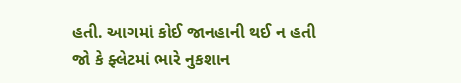હતી. આગમાં કોઈ જાનહાની થઈ ન હતી જો કે ફ્લેટમાં ભારે નુકશાન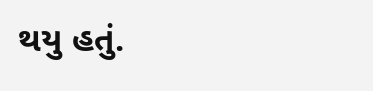થયુ હતું.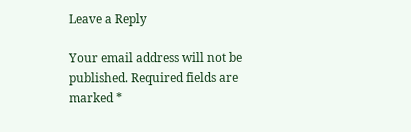Leave a Reply

Your email address will not be published. Required fields are marked *